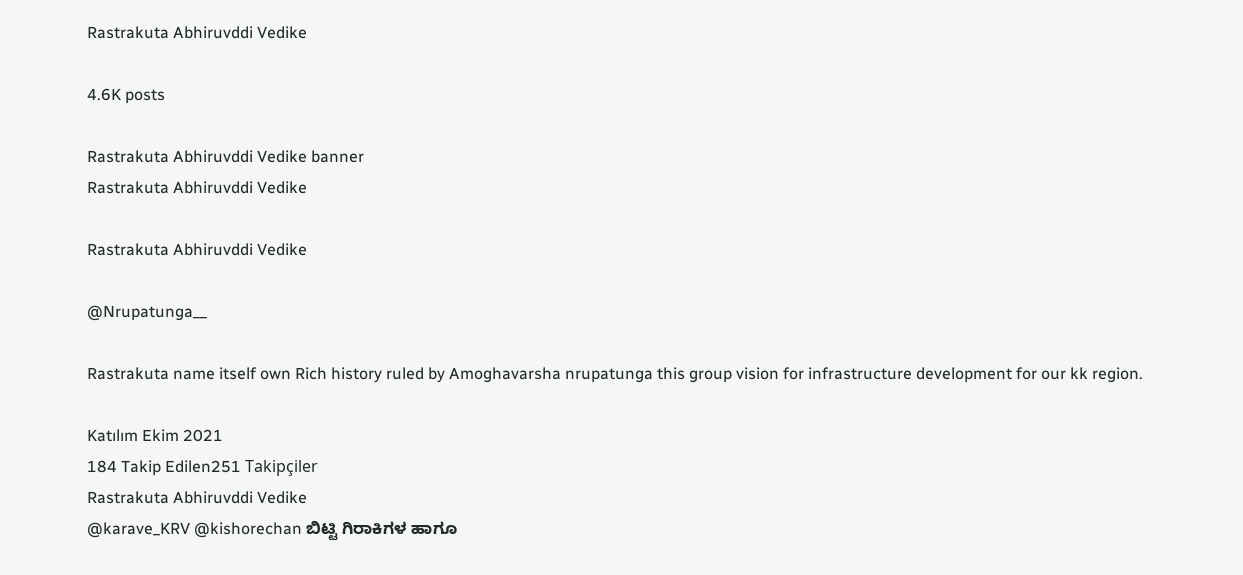Rastrakuta Abhiruvddi Vedike

4.6K posts

Rastrakuta Abhiruvddi Vedike banner
Rastrakuta Abhiruvddi Vedike

Rastrakuta Abhiruvddi Vedike

@Nrupatunga__

Rastrakuta name itself own Rich history ruled by Amoghavarsha nrupatunga this group vision for infrastructure development for our kk region.

Katılım Ekim 2021
184 Takip Edilen251 Takipçiler
Rastrakuta Abhiruvddi Vedike
@karave_KRV @kishorechan ಬಿಟ್ಟಿ ಗಿರಾಕಿಗಳ ಹಾಗೂ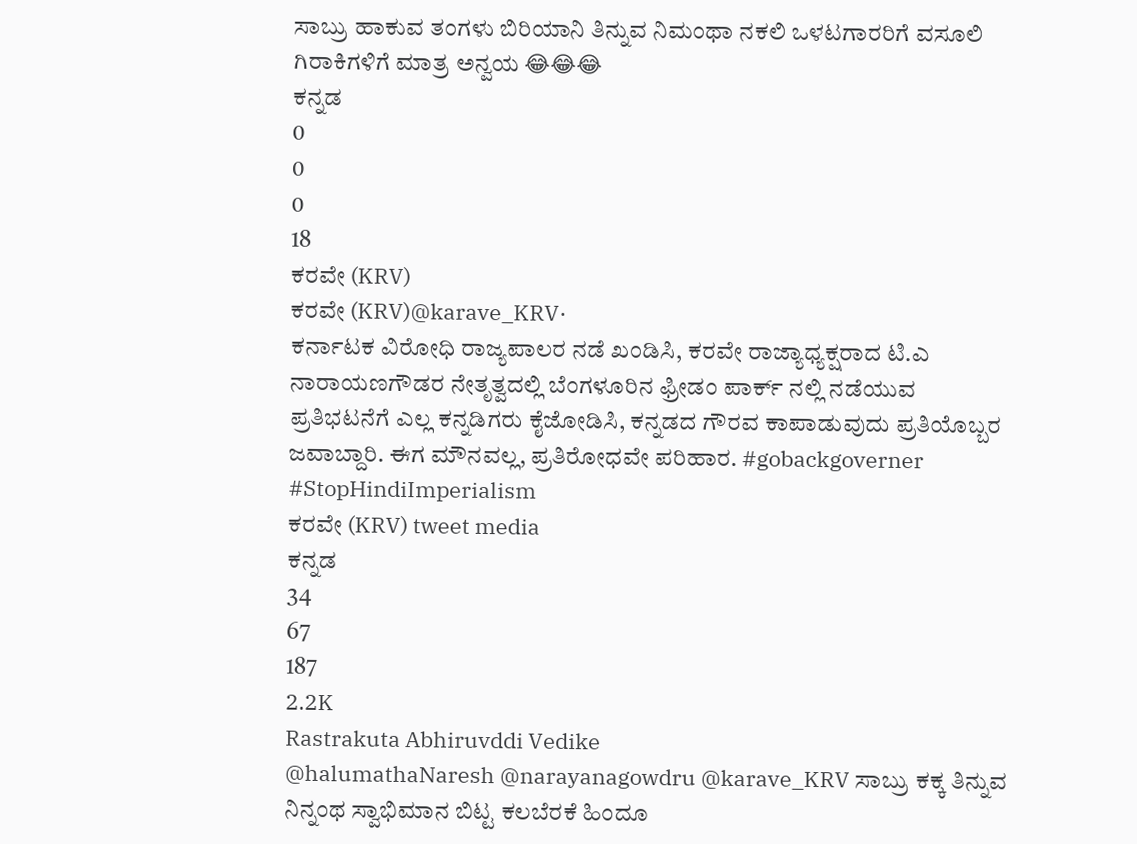ಸಾಬ್ರು ಹಾಕುವ ತಂಗಳು ಬಿರಿಯಾನಿ ತಿನ್ನುವ ನಿಮಂಥಾ ನಕಲಿ ಒಳಟಗಾರರಿಗೆ ವಸೂಲಿ ಗಿರಾಕಿಗಳಿಗೆ ಮಾತ್ರ ಅನ್ವಯ 😂😂😂
ಕನ್ನಡ
0
0
0
18
ಕರವೇ (KRV)
ಕರವೇ (KRV)@karave_KRV·
ಕರ್ನಾಟಕ ವಿರೋಧಿ ರಾಜ್ಯಪಾಲರ ನಡೆ ಖಂಡಿಸಿ, ಕರವೇ ರಾಜ್ಯಾಧ್ಯಕ್ಷರಾದ ಟಿ.ಎ ನಾರಾಯಣಗೌಡರ ನೇತೃತ್ವದಲ್ಲಿ ಬೆಂಗಳೂರಿನ ಫ್ರೀಡಂ ಪಾರ್ಕ್ ನಲ್ಲಿ ನಡೆಯುವ ಪ್ರತಿಭಟನೆಗೆ ಎಲ್ಲ ಕನ್ನಡಿಗರು ಕೈಜೋಡಿಸಿ, ಕನ್ನಡದ ಗೌರವ ಕಾಪಾಡುವುದು ಪ್ರತಿಯೊಬ್ಬರ ಜವಾಬ್ದಾರಿ. ಈಗ ಮೌನವಲ್ಲ, ಪ್ರತಿರೋಧವೇ ಪರಿಹಾರ. #gobackgoverner #StopHindiImperialism
ಕರವೇ (KRV) tweet media
ಕನ್ನಡ
34
67
187
2.2K
Rastrakuta Abhiruvddi Vedike
@halumathaNaresh @narayanagowdru @karave_KRV ಸಾಬ್ರು ಕಕ್ಕ ತಿನ್ನುವ ನಿನ್ನಂಥ ಸ್ವಾಭಿಮಾನ ಬಿಟ್ಟ ಕಲಬೆರಕೆ ಹಿಂದೂ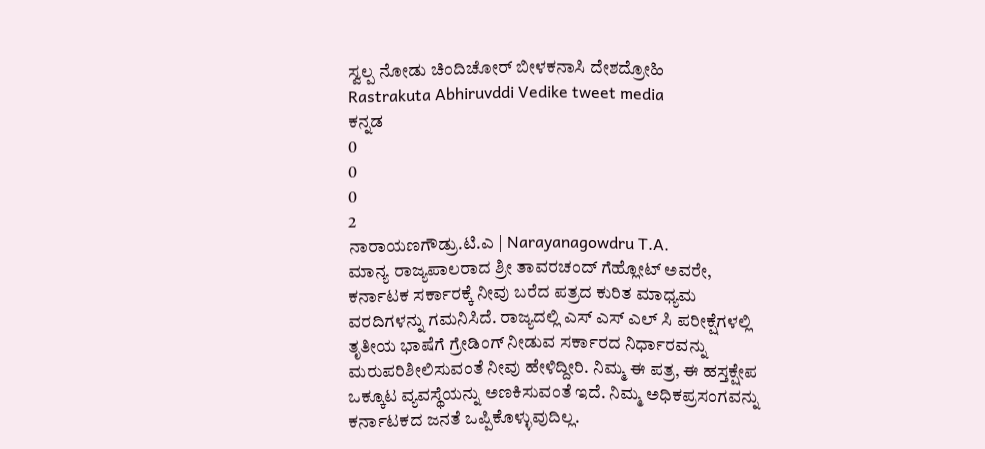ಸ್ವಲ್ಪ ನೋಡು ಚಿಂದಿಚೋರ್ ಬೀಳಕನಾಸಿ ದೇಶದ್ರೋಹಿ
Rastrakuta Abhiruvddi Vedike tweet media
ಕನ್ನಡ
0
0
0
2
ನಾರಾಯಣಗೌಡ್ರು.ಟಿ.ಎ | Narayanagowdru T.A.
ಮಾನ್ಯ ರಾಜ್ಯಪಾಲರಾದ ಶ್ರೀ ತಾವರಚಂದ್ ಗೆಹ್ಲೋಟ್ ಅವರೇ, ಕರ್ನಾಟಕ ಸರ್ಕಾರಕ್ಕೆ ನೀವು ಬರೆದ ಪತ್ರದ ಕುರಿತ ಮಾಧ್ಯಮ ವರದಿಗಳನ್ನು ಗಮನಿಸಿದೆ. ರಾಜ್ಯದಲ್ಲಿ ಎಸ್ ಎಸ್ ಎಲ್ ಸಿ ಪರೀಕ್ಷೆಗಳಲ್ಲಿ ತೃತೀಯ ಭಾಷೆಗೆ ಗ್ರೇಡಿಂಗ್ ನೀಡುವ ಸರ್ಕಾರದ ನಿರ್ಧಾರವನ್ನು ಮರುಪರಿಶೀಲಿಸುವಂತೆ ನೀವು ಹೇಳಿದ್ದೀರಿ. ನಿಮ್ಮ ಈ ಪತ್ರ, ಈ ಹಸ್ತಕ್ಷೇಪ ಒಕ್ಕೂಟ ವ್ಯವಸ್ಥೆಯನ್ನು ಅಣಕಿಸುವಂತೆ ಇದೆ. ನಿಮ್ಮ ಅಧಿಕಪ್ರಸಂಗವನ್ನು ಕರ್ನಾಟಕದ ಜನತೆ ಒಪ್ಪಿಕೊಳ್ಳುವುದಿಲ್ಲ.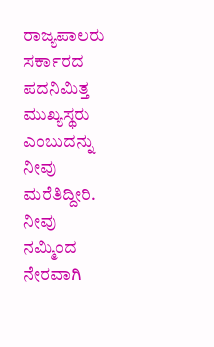ರಾಜ್ಯಪಾಲರು ಸರ್ಕಾರದ ಪದನಿಮಿತ್ತ ಮುಖ್ಯಸ್ಥರು ಎಂಬುದನ್ನು ನೀವು ಮರೆತಿದ್ದೀರಿ. ನೀವು ನಮ್ಮಿಂದ ನೇರವಾಗಿ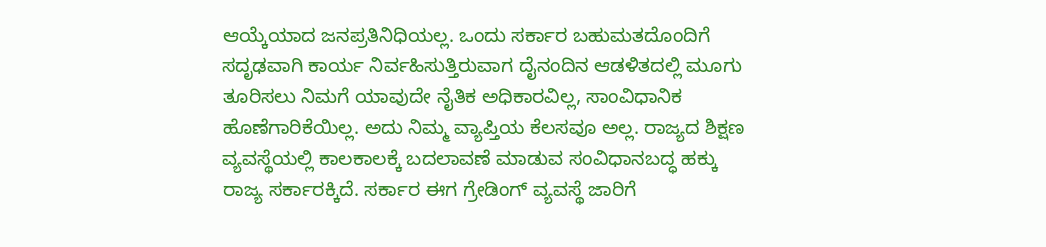ಆಯ್ಕೆಯಾದ ಜನಪ್ರತಿನಿಧಿಯಲ್ಲ. ಒಂದು ಸರ್ಕಾರ ಬಹುಮತದೊಂದಿಗೆ ಸದೃಢವಾಗಿ ಕಾರ್ಯ ನಿರ್ವಹಿಸುತ್ತಿರುವಾಗ ದೈನಂದಿನ ಆಡಳಿತದಲ್ಲಿ ಮೂಗು ತೂರಿಸಲು ನಿಮಗೆ ಯಾವುದೇ ನೈತಿಕ ಅಧಿಕಾರವಿಲ್ಲ, ಸಾಂವಿಧಾನಿಕ ಹೊಣೆಗಾರಿಕೆಯಿಲ್ಲ. ಅದು ನಿಮ್ಮ ವ್ಯಾಪ್ತಿಯ ಕೆಲಸವೂ ಅಲ್ಲ. ರಾಜ್ಯದ ಶಿಕ್ಷಣ ವ್ಯವಸ್ಥೆಯಲ್ಲಿ ಕಾಲಕಾಲಕ್ಕೆ ಬದಲಾವಣೆ ಮಾಡುವ ಸಂವಿಧಾನಬದ್ಧ ಹಕ್ಕು ರಾಜ್ಯ ಸರ್ಕಾರಕ್ಕಿದೆ. ಸರ್ಕಾರ ಈಗ ಗ್ರೇಡಿಂಗ್ ವ್ಯವಸ್ಥೆ ಜಾರಿಗೆ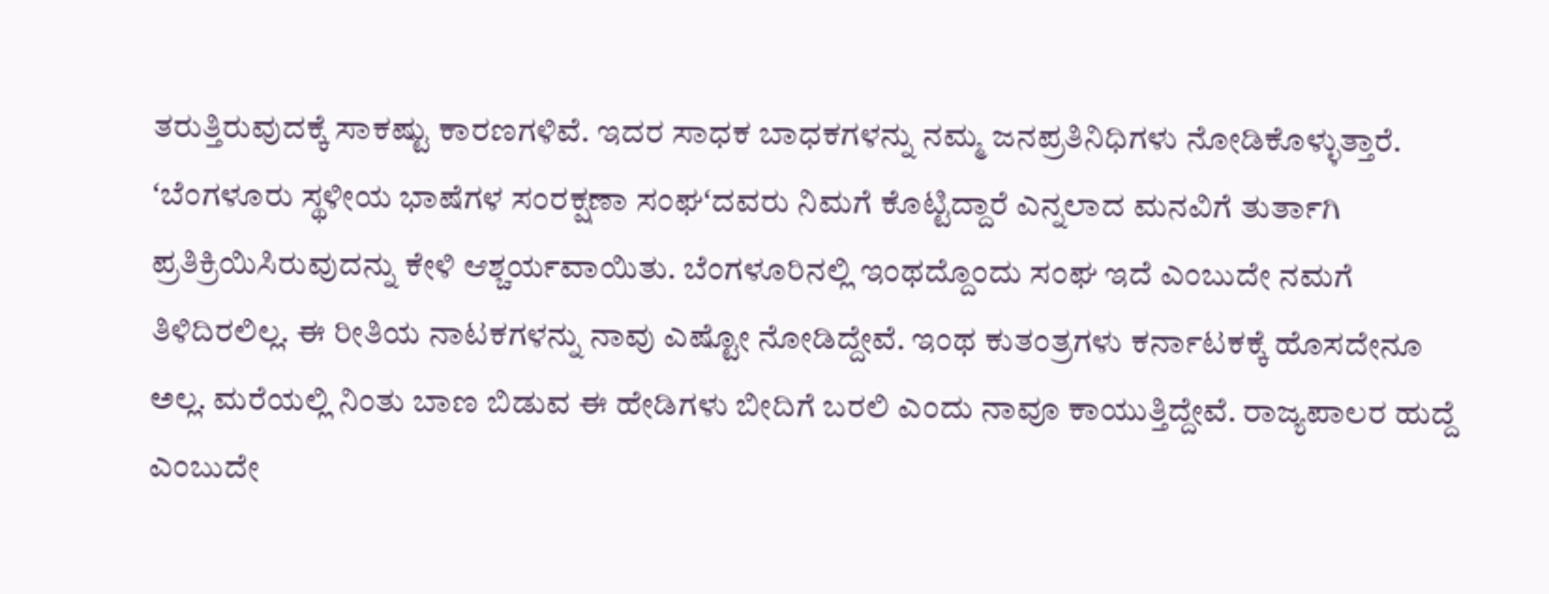ತರುತ್ತಿರುವುದಕ್ಕೆ ಸಾಕಷ್ಟು ಕಾರಣಗಳಿವೆ. ಇದರ ಸಾಧಕ ಬಾಧಕಗಳನ್ನು ನಮ್ಮ ಜನಪ್ರತಿನಿಧಿಗಳು ನೋಡಿಕೊಳ್ಳುತ್ತಾರೆ. ʻಬೆಂಗಳೂರು ಸ್ಥಳೀಯ ಭಾಷೆಗಳ ಸಂರಕ್ಷಣಾ ಸಂಘʻದವರು ನಿಮಗೆ ಕೊಟ್ಟಿದ್ದಾರೆ ಎನ್ನಲಾದ ಮನವಿಗೆ ತುರ್ತಾಗಿ ಪ್ರತಿಕ್ರಿಯಿಸಿರುವುದನ್ನು ಕೇಳಿ ಆಶ್ಚರ್ಯವಾಯಿತು. ಬೆಂಗಳೂರಿನಲ್ಲಿ ಇಂಥದ್ದೊಂದು ಸಂಘ ಇದೆ ಎಂಬುದೇ ನಮಗೆ ತಿಳಿದಿರಲಿಲ್ಲ. ಈ ರೀತಿಯ ನಾಟಕಗಳನ್ನು ನಾವು ಎಷ್ಟೋ ನೋಡಿದ್ದೇವೆ. ಇಂಥ ಕುತಂತ್ರಗಳು ಕರ್ನಾಟಕಕ್ಕೆ ಹೊಸದೇನೂ ಅಲ್ಲ. ಮರೆಯಲ್ಲಿ ನಿಂತು ಬಾಣ ಬಿಡುವ ಈ ಹೇಡಿಗಳು ಬೀದಿಗೆ ಬರಲಿ ಎಂದು ನಾವೂ ಕಾಯುತ್ತಿದ್ದೇವೆ. ರಾಜ್ಯಪಾಲರ ಹುದ್ದೆ ಎಂಬುದೇ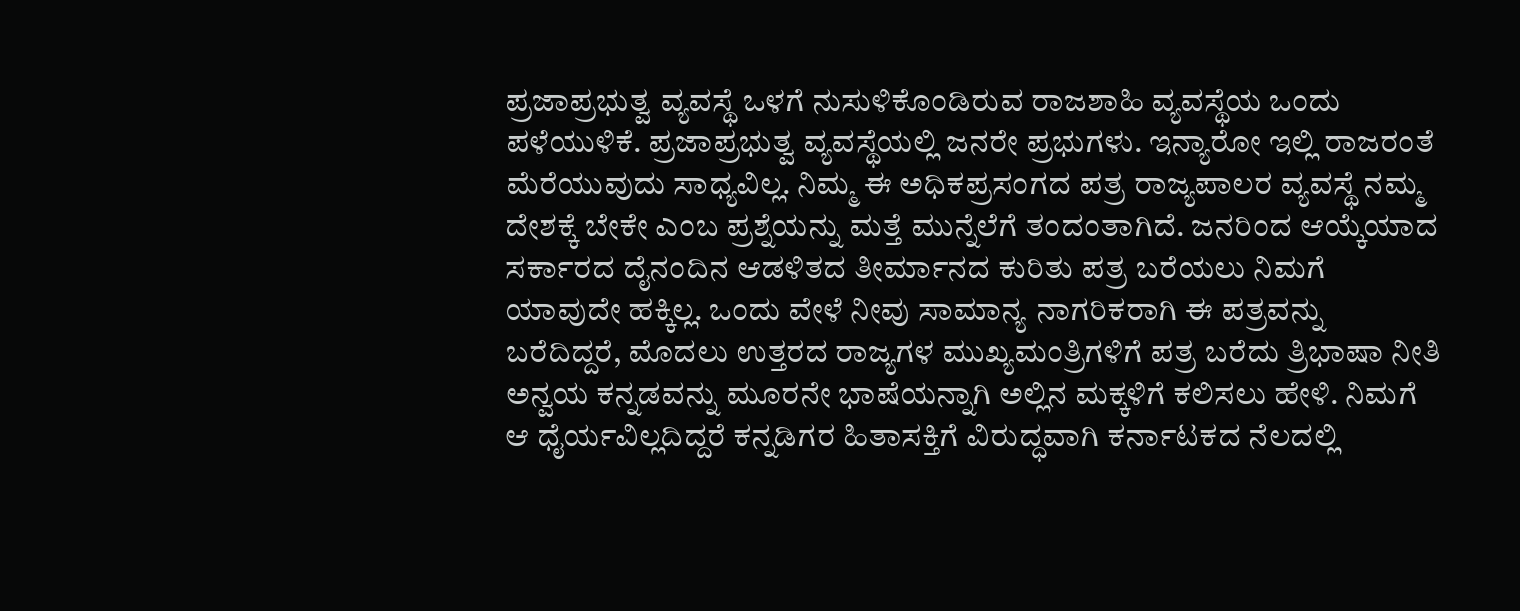ಪ್ರಜಾಪ್ರಭುತ್ವ ವ್ಯವಸ್ಥೆ ಒಳಗೆ ನುಸುಳಿಕೊಂಡಿರುವ ರಾಜಶಾಹಿ ವ್ಯವಸ್ಥೆಯ ಒಂದು ಪಳೆಯುಳಿಕೆ. ಪ್ರಜಾಪ್ರಭುತ್ವ ವ್ಯವಸ್ಥೆಯಲ್ಲಿ ಜನರೇ ಪ್ರಭುಗಳು. ಇನ್ಯಾರೋ ಇಲ್ಲಿ ರಾಜರಂತೆ ಮೆರೆಯುವುದು ಸಾಧ್ಯವಿಲ್ಲ. ನಿಮ್ಮ ಈ ಅಧಿಕಪ್ರಸಂಗದ ಪತ್ರ ರಾಜ್ಯಪಾಲರ ವ್ಯವಸ್ಥೆ ನಮ್ಮ ದೇಶಕ್ಕೆ ಬೇಕೇ ಎಂಬ ಪ್ರಶ್ನೆಯನ್ನು ಮತ್ತೆ ಮುನ್ನೆಲೆಗೆ ತಂದಂತಾಗಿದೆ. ಜನರಿಂದ ಆಯ್ಕೆಯಾದ ಸರ್ಕಾರದ ದೈನಂದಿನ ಆಡಳಿತದ ತೀರ್ಮಾನದ ಕುರಿತು ಪತ್ರ ಬರೆಯಲು ನಿಮಗೆ ಯಾವುದೇ ಹಕ್ಕಿಲ್ಲ. ಒಂದು ವೇಳೆ ನೀವು ಸಾಮಾನ್ಯ ನಾಗರಿಕರಾಗಿ ಈ ಪತ್ರವನ್ನು ಬರೆದಿದ್ದರೆ, ಮೊದಲು ಉತ್ತರದ ರಾಜ್ಯಗಳ ಮುಖ್ಯಮಂತ್ರಿಗಳಿಗೆ ಪತ್ರ ಬರೆದು ತ್ರಿಭಾಷಾ ನೀತಿ ಅನ್ವಯ ಕನ್ನಡವನ್ನು ಮೂರನೇ ಭಾಷೆಯನ್ನಾಗಿ ಅಲ್ಲಿನ ಮಕ್ಕಳಿಗೆ ಕಲಿಸಲು ಹೇಳಿ. ನಿಮಗೆ ಆ ಧೈರ್ಯವಿಲ್ಲದಿದ್ದರೆ ಕನ್ನಡಿಗರ ಹಿತಾಸಕ್ತಿಗೆ ವಿರುದ್ಧವಾಗಿ ಕರ್ನಾಟಕದ ನೆಲದಲ್ಲಿ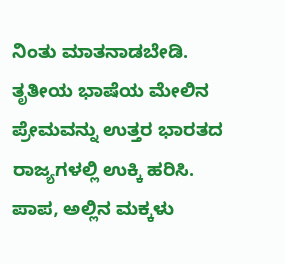ನಿಂತು ಮಾತನಾಡಬೇಡಿ. ತೃತೀಯ ಭಾಷೆಯ ಮೇಲಿನ ಪ್ರೇಮವನ್ನು ಉತ್ತರ ಭಾರತದ ರಾಜ್ಯಗಳಲ್ಲಿ ಉಕ್ಕಿ ಹರಿಸಿ. ಪಾಪ, ಅಲ್ಲಿನ ಮಕ್ಕಳು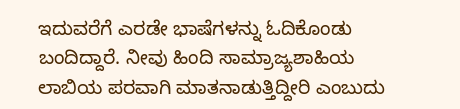ಇದುವರೆಗೆ ಎರಡೇ ಭಾಷೆಗಳನ್ನು ಓದಿಕೊಂಡು ಬಂದಿದ್ದಾರೆ. ನೀವು ಹಿಂದಿ ಸಾಮ್ರಾಜ್ಯಶಾಹಿಯ ಲಾಬಿಯ ಪರವಾಗಿ ಮಾತನಾಡುತ್ತಿದ್ದೀರಿ ಎಂಬುದು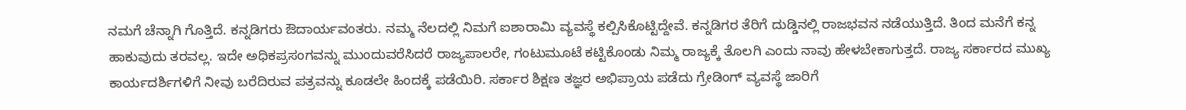ನಮಗೆ ಚೆನ್ನಾಗಿ ಗೊತ್ತಿದೆ. ಕನ್ನಡಿಗರು ಔದಾರ್ಯವಂತರು. ನಮ್ಮ ನೆಲದಲ್ಲಿ ನಿಮಗೆ ಐಶಾರಾಮಿ ವ್ಯವಸ್ಥೆ ಕಲ್ಪಿಸಿಕೊಟ್ಟಿದ್ದೇವೆ. ಕನ್ನಡಿಗರ ತೆರಿಗೆ ದುಡ್ಡಿನಲ್ಲಿ ರಾಜಭವನ ನಡೆಯುತ್ತಿದೆ. ತಿಂದ ಮನೆಗೆ ಕನ್ನ ಹಾಕುವುದು ತರವಲ್ಲ. ಇದೇ ಅಧಿಕಪ್ರಸಂಗವನ್ನು ಮುಂದುವರೆಸಿದರೆ ರಾಜ್ಯಪಾಲರೇ, ಗಂಟುಮೂಟೆ ಕಟ್ಟಿಕೊಂಡು ನಿಮ್ಮ ರಾಜ್ಯಕ್ಕೆ ತೊಲಗಿ ಎಂದು ನಾವು ಹೇಳಬೇಕಾಗುತ್ತದೆ. ರಾಜ್ಯ ಸರ್ಕಾರದ ಮುಖ್ಯ ಕಾರ್ಯದರ್ಶಿಗಳಿಗೆ ನೀವು ಬರೆದಿರುವ ಪತ್ರವನ್ನು ಕೂಡಲೇ ಹಿಂದಕ್ಕೆ ಪಡೆಯಿರಿ. ಸರ್ಕಾರ ಶಿಕ್ಷಣ ತಜ್ಞರ ಅಭಿಪ್ರಾಯ ಪಡೆದು ಗ್ರೇಡಿಂಗ್ ವ್ಯವಸ್ಥೆ ಜಾರಿಗೆ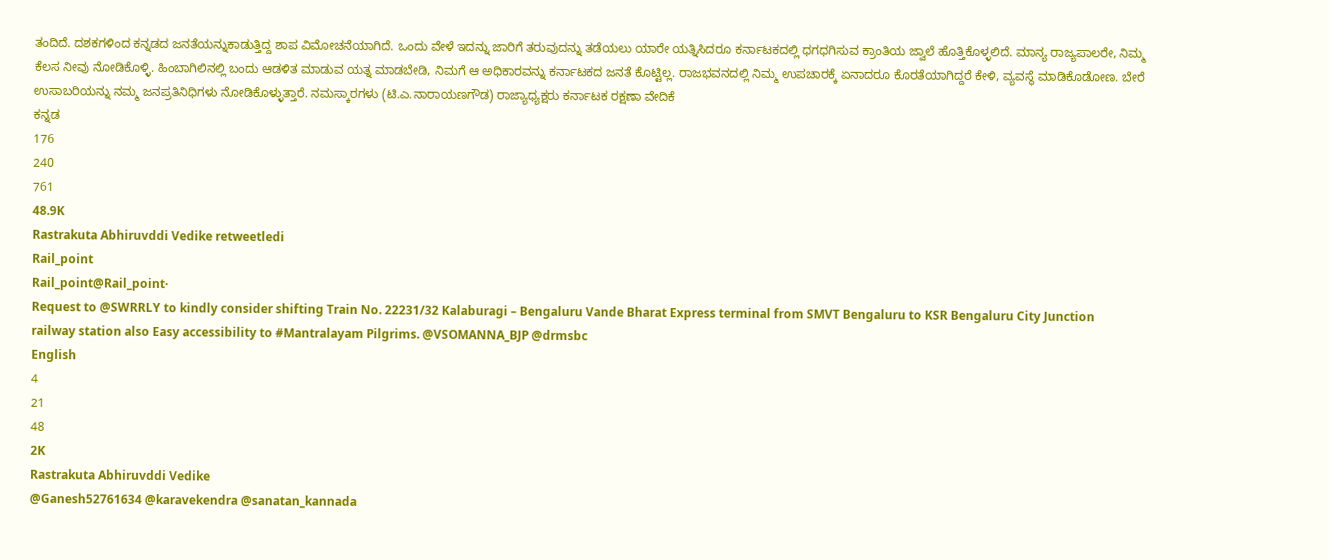ತಂದಿದೆ. ದಶಕಗಳಿಂದ ಕನ್ನಡದ ಜನತೆಯನ್ನುಕಾಡುತ್ತಿದ್ದ ಶಾಪ ವಿಮೋಚನೆಯಾಗಿದೆ. ಒಂದು ವೇಳೆ ಇದನ್ನು ಜಾರಿಗೆ ತರುವುದನ್ನು ತಡೆಯಲು ಯಾರೇ ಯತ್ನಿಸಿದರೂ ಕರ್ನಾಟಕದಲ್ಲಿ ಧಗಧಗಿಸುವ ಕ್ರಾಂತಿಯ ಜ್ವಾಲೆ ಹೊತ್ತಿಕೊಳ್ಳಲಿದೆ. ಮಾನ್ಯ ರಾಜ್ಯಪಾಲರೇ, ನಿಮ್ಮ ಕೆಲಸ ನೀವು ನೋಡಿಕೊಳ್ಳಿ. ಹಿಂಬಾಗಿಲಿನಲ್ಲಿ ಬಂದು ಆಡಳಿತ ಮಾಡುವ ಯತ್ನ ಮಾಡಬೇಡಿ, ನಿಮಗೆ ಆ ಅಧಿಕಾರವನ್ನು ಕರ್ನಾಟಕದ ಜನತೆ ಕೊಟ್ಟಿಲ್ಲ. ರಾಜಭವನದಲ್ಲಿ ನಿಮ್ಮ ಉಪಚಾರಕ್ಕೆ ಏನಾದರೂ ಕೊರತೆಯಾಗಿದ್ದರೆ ಕೇಳಿ, ವ್ಯವಸ್ಥೆ ಮಾಡಿಕೊಡೋಣ. ಬೇರೆ ಉಸಾಬರಿಯನ್ನು ನಮ್ಮ ಜನಪ್ರತಿನಿಧಿಗಳು ನೋಡಿಕೊಳ್ಳುತ್ತಾರೆ. ನಮಸ್ಕಾರಗಳು (ಟಿ.ಎ.ನಾರಾಯಣಗೌಡ) ರಾಜ್ಯಾಧ್ಯಕ್ಷರು ಕರ್ನಾಟಕ ರಕ್ಷಣಾ ವೇದಿಕೆ
ಕನ್ನಡ
176
240
761
48.9K
Rastrakuta Abhiruvddi Vedike retweetledi
Rail_point
Rail_point@Rail_point·
Request to @SWRRLY to kindly consider shifting Train No. 22231/32 Kalaburagi – Bengaluru Vande Bharat Express terminal from SMVT Bengaluru to KSR Bengaluru City Junction railway station also Easy accessibility to #Mantralayam Pilgrims. @VSOMANNA_BJP @drmsbc
English
4
21
48
2K
Rastrakuta Abhiruvddi Vedike
@Ganesh52761634 @karavekendra @sanatan_kannada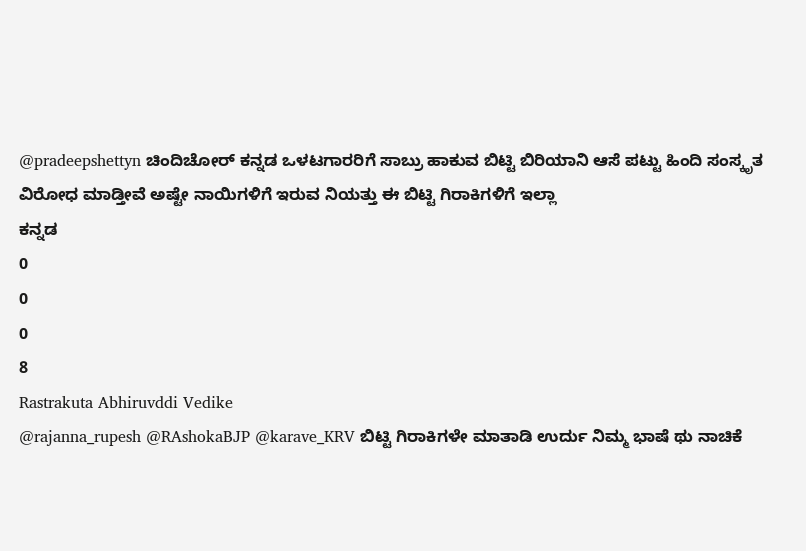@pradeepshettyn ಚಿಂದಿಚೋರ್ ಕನ್ನಡ ಒಳಟಗಾರರಿಗೆ ಸಾಬ್ರು ಹಾಕುವ ಬಿಟ್ಟಿ ಬಿರಿಯಾನಿ ಆಸೆ ಪಟ್ಟು ಹಿಂದಿ ಸಂಸ್ಕೃತ ವಿರೋಧ ಮಾಡ್ತೀವೆ ಅಷ್ಟೇ ನಾಯಿಗಳಿಗೆ ಇರುವ ನಿಯತ್ತು ಈ ಬಿಟ್ಟಿ ಗಿರಾಕಿಗಳಿಗೆ ಇಲ್ಲಾ
ಕನ್ನಡ
0
0
0
8
Rastrakuta Abhiruvddi Vedike
@rajanna_rupesh @RAshokaBJP @karave_KRV ಬಿಟ್ಟಿ ಗಿರಾಕಿಗಳೇ ಮಾತಾಡಿ ಉರ್ದು ನಿಮ್ಮ ಭಾಷೆ ಥು ನಾಚಿಕೆ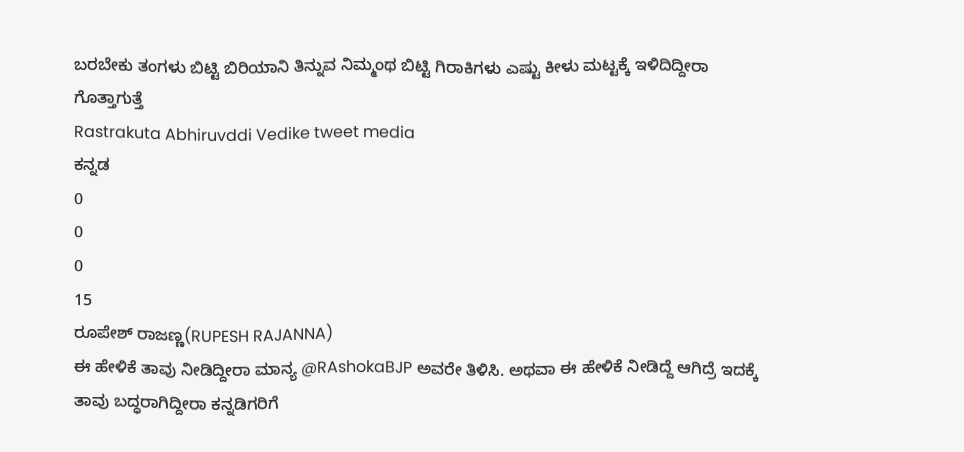ಬರಬೇಕು ತಂಗಳು ಬಿಟ್ಟಿ ಬಿರಿಯಾನಿ ತಿನ್ನುವ ನಿಮ್ಮಂಥ ಬಿಟ್ಟಿ ಗಿರಾಕಿಗಳು ಎಷ್ಟು ಕೀಳು ಮಟ್ಟಕ್ಕೆ ಇಳಿದಿದ್ದೀರಾ ಗೊತ್ತಾಗುತ್ತೆ
Rastrakuta Abhiruvddi Vedike tweet media
ಕನ್ನಡ
0
0
0
15
ರೂಪೇಶ್ ರಾಜಣ್ಣ(RUPESH RAJANNA)
ಈ ಹೇಳಿಕೆ ತಾವು ನೀಡಿದ್ದೀರಾ ಮಾನ್ಯ @RAshokaBJP ಅವರೇ ತಿಳಿಸಿ. ಅಥವಾ ಈ ಹೇಳಿಕೆ ನೀಡಿದ್ದೆ ಆಗಿದ್ರೆ ಇದಕ್ಕೆ ತಾವು ಬದ್ಧರಾಗಿದ್ದೀರಾ ಕನ್ನಡಿಗರಿಗೆ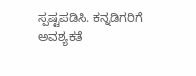ಸ್ಪಷ್ಟಪಡಿಸಿ. ಕನ್ನಡಿಗರಿಗೆ ಅವಶ್ಯಕತೆ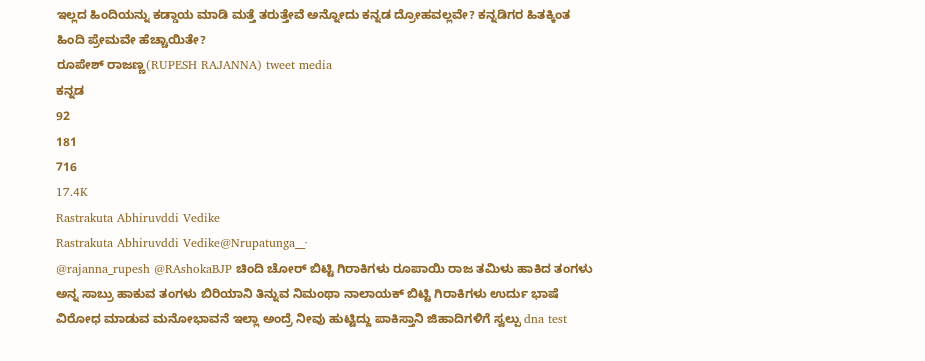ಇಲ್ಲದ ಹಿಂದಿಯನ್ನು ಕಡ್ಡಾಯ ಮಾಡಿ ಮತ್ತೆ ತರುತ್ತೇವೆ ಅನ್ನೋದು ಕನ್ನಡ ದ್ರೋಹವಲ್ಲವೇ? ಕನ್ನಡಿಗರ ಹಿತಕ್ಕಿಂತ ಹಿಂದಿ ಪ್ರೇಮವೇ ಹೆಚ್ಚಾಯಿತೇ?
ರೂಪೇಶ್ ರಾಜಣ್ಣ(RUPESH RAJANNA) tweet media
ಕನ್ನಡ
92
181
716
17.4K
Rastrakuta Abhiruvddi Vedike
Rastrakuta Abhiruvddi Vedike@Nrupatunga__·
@rajanna_rupesh @RAshokaBJP ಚಿಂದಿ ಚೋರ್ ಬಿಟ್ಟಿ ಗಿರಾಕಿಗಳು ರೂಪಾಯಿ ರಾಜ ತಮಿಳು ಹಾಕಿದ ತಂಗಳು ಅನ್ನ ಸಾಬ್ರು ಹಾಕುವ ತಂಗಳು ಬಿರಿಯಾನಿ ತಿನ್ನುವ ನಿಮಂಥಾ ನಾಲಾಯಕ್ ಬಿಟ್ಟಿ ಗಿರಾಕಿಗಳು ಉರ್ದು ಭಾಷೆ ವಿರೋಧ ಮಾಡುವ ಮನೋಭಾವನೆ ಇಲ್ಲಾ ಅಂದ್ರೆ ನೀವು ಹುಟ್ಟಿದ್ದು ಪಾಕಿಸ್ತಾನಿ ಜಿಹಾದಿಗಳಿಗೆ ಸ್ವಲ್ಪು dna test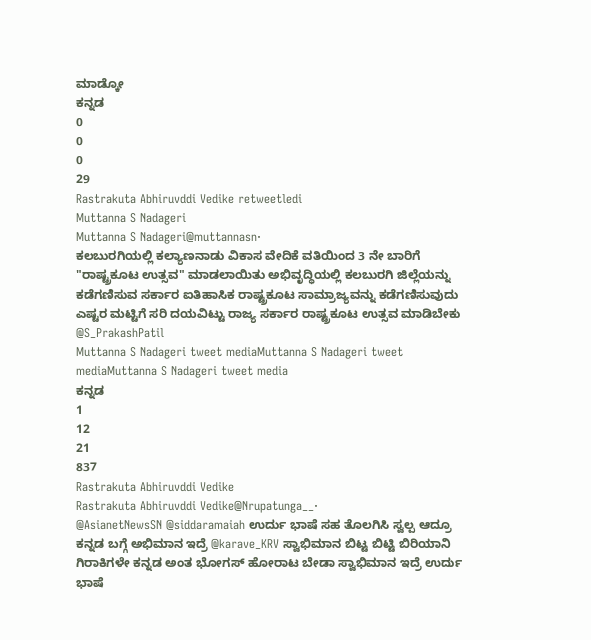ಮಾಡ್ಕೋ
ಕನ್ನಡ
0
0
0
29
Rastrakuta Abhiruvddi Vedike retweetledi
Muttanna S Nadageri
Muttanna S Nadageri@muttannasn·
ಕಲಬುರಗಿಯಲ್ಲಿ ಕಲ್ಯಾಣನಾಡು ವಿಕಾಸ ವೇದಿಕೆ ವತಿಯಿಂದ 3 ನೇ ಬಾರಿಗೆ "ರಾಷ್ಟ್ರಕೂಟ ಉತ್ಸವ" ಮಾಡಲಾಯಿತು ಅಭಿವೃದ್ಧಿಯಲ್ಲಿ ಕಲಬುರಗಿ ಜಿಲ್ಲೆಯನ್ನು ಕಡೆಗಣಿಸುವ ಸರ್ಕಾರ ಐತಿಹಾಸಿಕ ರಾಷ್ಟ್ರಕೂಟ ಸಾಮ್ರಾಜ್ಯವನ್ನು ಕಡೆಗಣಿಸುವುದು ಎಷ್ಟರ ಮಟ್ಟಿಗೆ ಸರಿ ದಯವಿಟ್ಟು ರಾಜ್ಯ ಸರ್ಕಾರ ರಾಷ್ಟ್ರಕೂಟ ಉತ್ಸವ ಮಾಡಿಬೇಕು @S_PrakashPatil
Muttanna S Nadageri tweet mediaMuttanna S Nadageri tweet mediaMuttanna S Nadageri tweet media
ಕನ್ನಡ
1
12
21
837
Rastrakuta Abhiruvddi Vedike
Rastrakuta Abhiruvddi Vedike@Nrupatunga__·
@AsianetNewsSN @siddaramaiah ಉರ್ದು ಭಾಷೆ ಸಹ ತೊಲಗಿಸಿ ಸ್ವಲ್ಪ ಆದ್ರೂ ಕನ್ನಡ ಬಗ್ಗೆ ಅಭಿಮಾನ ಇದ್ರೆ @karave_KRV ಸ್ವಾಭಿಮಾನ ಬಿಟ್ಟ ಬಿಟ್ಟಿ ಬಿರಿಯಾನಿ ಗಿರಾಕಿಗಳೇ ಕನ್ನಡ ಅಂತ ಭೋಗಸ್ ಹೋರಾಟ ಬೇಡಾ ಸ್ವಾಭಿಮಾನ ಇದ್ರೆ ಉರ್ದು ಭಾಷೆ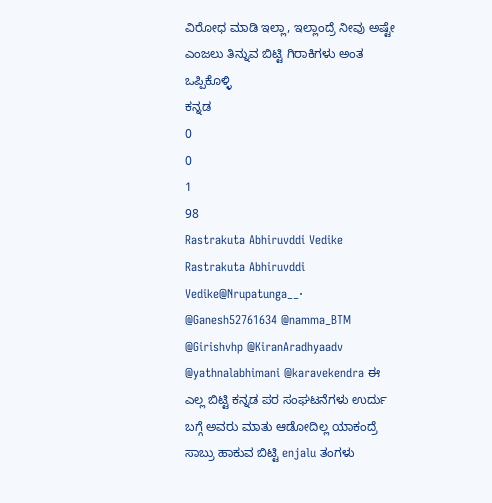ವಿರೋಧ ಮಾಡಿ ಇಲ್ಲಾ, ಇಲ್ಲಾಂದ್ರೆ ನೀವು ಅಷ್ಟೇ ಎಂಜಲು ತಿನ್ನುವ ಬಿಟ್ಟಿ ಗಿರಾಕಿಗಳು ಅಂತ ಒಪ್ಪಿಕೊಳ್ಳಿ
ಕನ್ನಡ
0
0
1
98
Rastrakuta Abhiruvddi Vedike
Rastrakuta Abhiruvddi Vedike@Nrupatunga__·
@Ganesh52761634 @namma_BTM @Girishvhp @KiranAradhyaadv @yathnalabhimani @karavekendra ಈ ಎಲ್ಲ ಬಿಟ್ಟಿ ಕನ್ನಡ ಪರ ಸಂಘಟನೆಗಳು ಉರ್ದು ಬಗ್ಗೆ ಅವರು ಮಾತು ಆಡೋದಿಲ್ಲ ಯಾಕಂದ್ರೆ ಸಾಬ್ರು ಹಾಕುವ ಬಿಟ್ಟಿ enjalu ತಂಗಳು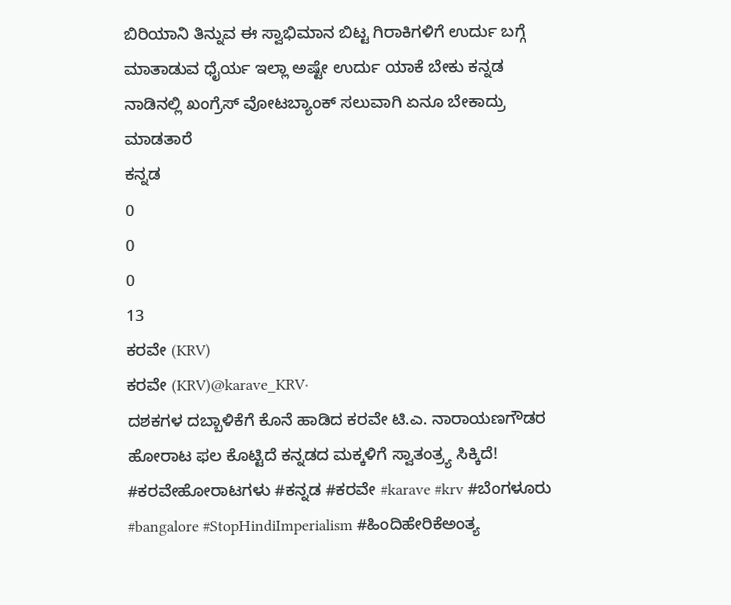ಬಿರಿಯಾನಿ ತಿನ್ನುವ ಈ ಸ್ವಾಭಿಮಾನ ಬಿಟ್ಟ ಗಿರಾಕಿಗಳಿಗೆ ಉರ್ದು ಬಗ್ಗೆ ಮಾತಾಡುವ ಧೈರ್ಯ ಇಲ್ಲಾ ಅಷ್ಟೇ ಉರ್ದು ಯಾಕೆ ಬೇಕು ಕನ್ನಡ ನಾಡಿನಲ್ಲಿ ಖಂಗ್ರೆಸ್ ವೋಟಬ್ಯಾಂಕ್ ಸಲುವಾಗಿ ಏನೂ ಬೇಕಾದ್ರು ಮಾಡತಾರೆ
ಕನ್ನಡ
0
0
0
13
ಕರವೇ (KRV)
ಕರವೇ (KRV)@karave_KRV·
ದಶಕಗಳ ದಬ್ಬಾಳಿಕೆಗೆ ಕೊನೆ ಹಾಡಿದ ಕರವೇ ಟಿ.ಎ. ನಾರಾಯಣಗೌಡರ ಹೋರಾಟ ಫಲ ಕೊಟ್ಟಿದೆ ಕನ್ನಡದ ಮಕ್ಕಳಿಗೆ ಸ್ವಾತಂತ್ರ್ಯ ಸಿಕ್ಕಿದೆ! #ಕರವೇಹೋರಾಟಗಳು #ಕನ್ನಡ #ಕರವೇ #karave #krv #ಬೆಂಗಳೂರು #bangalore #StopHindiImperialism #ಹಿಂದಿಹೇರಿಕೆಅಂತ್ಯ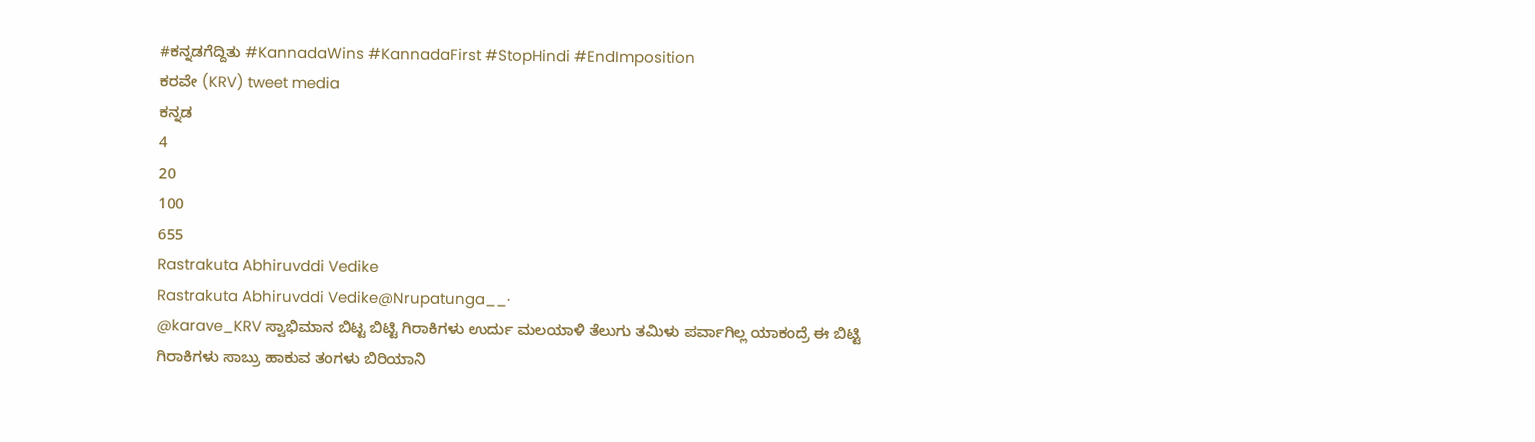#ಕನ್ನಡಗೆದ್ದಿತು #KannadaWins #KannadaFirst #StopHindi #EndImposition
ಕರವೇ (KRV) tweet media
ಕನ್ನಡ
4
20
100
655
Rastrakuta Abhiruvddi Vedike
Rastrakuta Abhiruvddi Vedike@Nrupatunga__·
@karave_KRV ಸ್ವಾಭಿಮಾನ ಬಿಟ್ಟ ಬಿಟ್ಟಿ ಗಿರಾಕಿಗಳು ಉರ್ದು ಮಲಯಾಳಿ ತೆಲುಗು ತಮಿಳು ಪರ್ವಾಗಿಲ್ಲ ಯಾಕಂದ್ರೆ ಈ ಬಿಟ್ಟಿ ಗಿರಾಕಿಗಳು ಸಾಬ್ರು ಹಾಕುವ ತಂಗಳು ಬಿರಿಯಾನಿ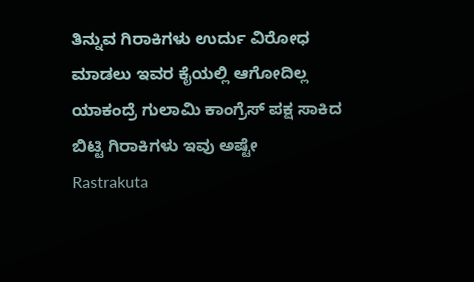ತಿನ್ನುವ ಗಿರಾಕಿಗಳು ಉರ್ದು ವಿರೋಧ ಮಾಡಲು ಇವರ ಕೈಯಲ್ಲಿ ಆಗೋದಿಲ್ಲ ಯಾಕಂದ್ರೆ ಗುಲಾಮಿ ಕಾಂಗ್ರೆಸ್ ಪಕ್ಷ ಸಾಕಿದ ಬಿಟ್ಟಿ ಗಿರಾಕಿಗಳು ಇವು ಅಷ್ಟೇ
Rastrakuta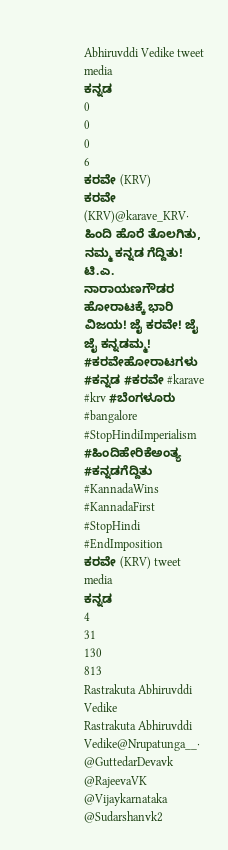Abhiruvddi Vedike tweet media
ಕನ್ನಡ
0
0
0
6
ಕರವೇ (KRV)
ಕರವೇ (KRV)@karave_KRV·
ಹಿಂದಿ ಹೊರೆ ತೊಲಗಿತು, ನಮ್ಮ ಕನ್ನಡ ಗೆದ್ದಿತು! ಟಿ.ಎ. ನಾರಾಯಣಗೌಡರ ಹೋರಾಟಕ್ಕೆ ಭಾರಿ ವಿಜಯ! ಜೈ ಕರವೇ! ಜೈ ಜೈ ಕನ್ನಡಮ್ಮ! #ಕರವೇಹೋರಾಟಗಳು #ಕನ್ನಡ #ಕರವೇ #karave #krv #ಬೆಂಗಳೂರು #bangalore #StopHindiImperialism #ಹಿಂದಿಹೇರಿಕೆಅಂತ್ಯ #ಕನ್ನಡಗೆದ್ದಿತು #KannadaWins #KannadaFirst #StopHindi #EndImposition
ಕರವೇ (KRV) tweet media
ಕನ್ನಡ
4
31
130
813
Rastrakuta Abhiruvddi Vedike
Rastrakuta Abhiruvddi Vedike@Nrupatunga__·
@GuttedarDevavk @RajeevaVK @Vijaykarnataka @Sudarshanvk2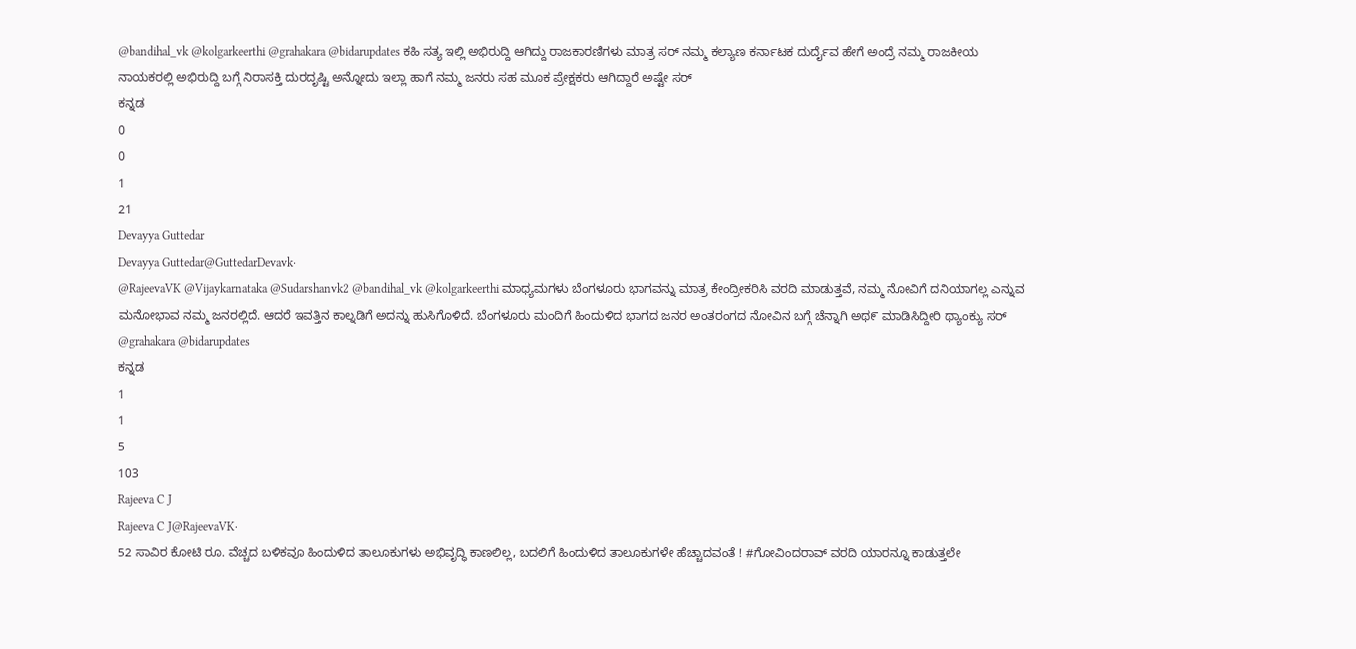@bandihal_vk @kolgarkeerthi @grahakara @bidarupdates ಕಹಿ ಸತ್ಯ ಇಲ್ಲಿ ಅಭಿರುದ್ದಿ ಆಗಿದ್ದು ರಾಜಕಾರಣಿಗಳು ಮಾತ್ರ ಸರ್ ನಮ್ಮ ಕಲ್ಯಾಣ ಕರ್ನಾಟಕ ದುರ್ದೈವ ಹೇಗೆ ಅಂದ್ರೆ ನಮ್ಮ ರಾಜಕೀಯ ನಾಯಕರಲ್ಲಿ ಅಭಿರುದ್ದಿ ಬಗ್ಗೆ ನಿರಾಸಕ್ತಿ ದುರದೃಷ್ಟಿ ಅನ್ನೋದು ಇಲ್ಲಾ ಹಾಗೆ ನಮ್ಮ ಜನರು ಸಹ ಮೂಕ ಪ್ರೇಕ್ಷಕರು ಆಗಿದ್ದಾರೆ ಅಷ್ಟೇ ಸರ್
ಕನ್ನಡ
0
0
1
21
Devayya Guttedar
Devayya Guttedar@GuttedarDevavk·
@RajeevaVK @Vijaykarnataka @Sudarshanvk2 @bandihal_vk @kolgarkeerthi ಮಾಧ್ಯಮಗಳು ಬೆಂಗಳೂರು ಭಾಗವನ್ನು ಮಾತ್ರ ಕೇಂದ್ರೀಕರಿಸಿ ವರದಿ ಮಾಡುತ್ತವೆ, ನಮ್ಮ ನೋವಿಗೆ ದನಿಯಾಗಲ್ಲ ಎನ್ನುವ ಮನೋಭಾವ ನಮ್ಮ ಜನರಲ್ಲಿದೆ. ಆದರೆ ಇವತ್ತಿನ ಕಾಲ್ನಡಿಗೆ ಅದನ್ನು ಹುಸಿಗೊಳಿದೆ. ಬೆಂಗಳೂರು ಮಂದಿಗೆ ಹಿಂದುಳಿದ ಭಾಗದ ಜನರ ಅಂತರಂಗದ ನೋವಿನ ಬಗ್ಗೆ ಚೆನ್ನಾಗಿ ಅಥ೯ ಮಾಡಿಸಿದ್ದೀರಿ ಥ್ಯಾಂಕ್ಯು ಸರ್ @grahakara @bidarupdates
ಕನ್ನಡ
1
1
5
103
Rajeeva C J
Rajeeva C J@RajeevaVK·
52 ಸಾವಿರ ಕೋಟಿ ರೂ. ವೆಚ್ಚದ ಬಳಿಕವೂ ಹಿಂದುಳಿದ ತಾಲೂಕುಗಳು ಅಭಿವೃದ್ಧಿ ಕಾಣಲಿಲ್ಲ, ಬದಲಿಗೆ ಹಿಂದುಳಿದ ತಾಲೂಕುಗಳೇ ಹೆಚ್ಚಾದವಂತೆ ! #ಗೋವಿಂದರಾವ್ ವರದಿ ಯಾರನ್ನೂ ಕಾಡುತ್ತಲೇ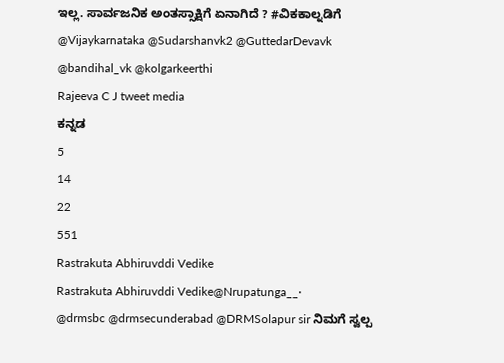ಇಲ್ಲ. ಸಾರ್ವಜನಿಕ ಅಂತಸ್ಸಾಕ್ಷಿಗೆ ಏನಾಗಿದೆ ? #ವಿಕಕಾಲ್ನಡಿಗೆ @Vijaykarnataka @Sudarshanvk2 @GuttedarDevavk @bandihal_vk @kolgarkeerthi
Rajeeva C J tweet media
ಕನ್ನಡ
5
14
22
551
Rastrakuta Abhiruvddi Vedike
Rastrakuta Abhiruvddi Vedike@Nrupatunga__·
@drmsbc @drmsecunderabad @DRMSolapur sir ನಿಮಗೆ ಸ್ವಲ್ಪ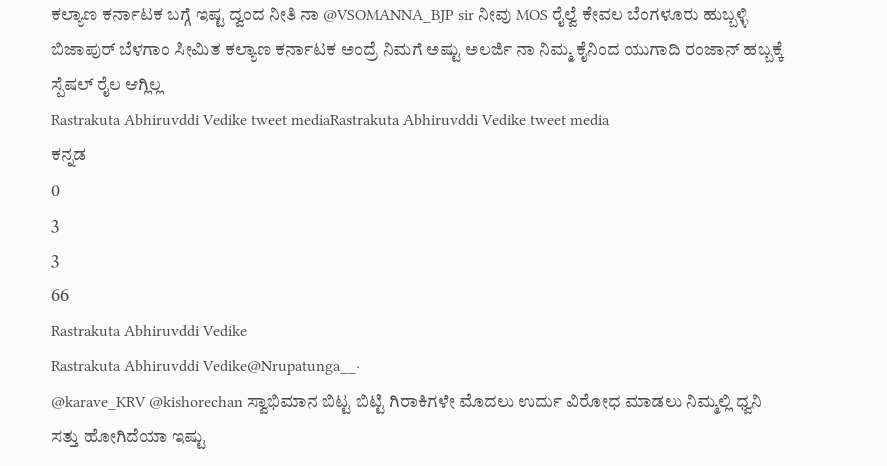ಕಲ್ಯಾಣ ಕರ್ನಾಟಕ ಬಗ್ಗೆ ಇಷ್ಟ ದ್ವಂದ ನೀತಿ ನಾ @VSOMANNA_BJP sir ನೀವು MOS ರೈಲ್ವೆ ಕೇವಲ ಬೆಂಗಳೂರು ಹುಬ್ಬಳ್ಳಿ ಬಿಜಾಪುರ್ ಬೆಳಗಾಂ ಸೀಮಿತ ಕಲ್ಯಾಣ ಕರ್ನಾಟಕ ಅಂದ್ರೆ ನಿಮಗೆ ಅಷ್ಟು ಅಲರ್ಜಿ ನಾ ನಿಮ್ಮ ಕೈನಿಂದ ಯುಗಾದಿ ರಂಜಾನ್ ಹಬ್ಬಕ್ಕೆ ಸ್ಪೆಷಲ್ ರೈಲ ಆಗ್ಲಿಲ್ಲ
Rastrakuta Abhiruvddi Vedike tweet mediaRastrakuta Abhiruvddi Vedike tweet media
ಕನ್ನಡ
0
3
3
66
Rastrakuta Abhiruvddi Vedike
Rastrakuta Abhiruvddi Vedike@Nrupatunga__·
@karave_KRV @kishorechan ಸ್ವಾಭಿಮಾನ ಬಿಟ್ಟ ಬಿಟ್ಟಿ ಗಿರಾಕಿಗಳೇ ಮೊದಲು ಉರ್ದು ವಿರೋಧ ಮಾಡಲು ನಿಮ್ಮಲ್ಲಿ ಧ್ವನಿ ಸತ್ತು ಹೋಗಿದೆಯಾ ಇಷ್ಟು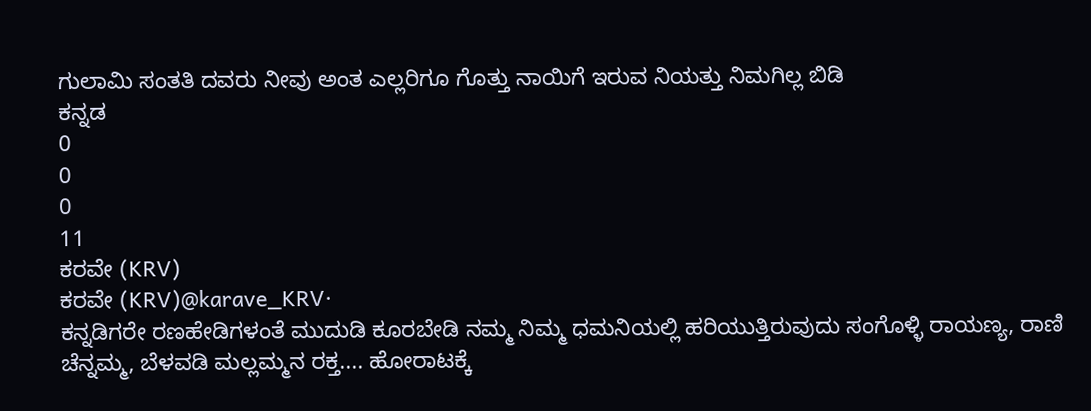ಗುಲಾಮಿ ಸಂತತಿ ದವರು ನೀವು ಅಂತ ಎಲ್ಲರಿಗೂ ಗೊತ್ತು ನಾಯಿಗೆ ಇರುವ ನಿಯತ್ತು ನಿಮಗಿಲ್ಲ ಬಿಡಿ
ಕನ್ನಡ
0
0
0
11
ಕರವೇ (KRV)
ಕರವೇ (KRV)@karave_KRV·
ಕನ್ನಡಿಗರೇ ರಣಹೇಡಿಗಳಂತೆ ಮುದುಡಿ ಕೂರಬೇಡಿ ನಮ್ಮ ನಿಮ್ಮ ಧಮನಿಯಲ್ಲಿ ಹರಿಯುತ್ತಿರುವುದು ಸಂಗೊಳ್ಳಿ ರಾಯಣ್ಯ, ರಾಣಿ ಚೆನ್ನಮ್ಮ, ಬೆಳವಡಿ ಮಲ್ಲಮ್ಮನ ರಕ್ತ.... ಹೋರಾಟಕ್ಕೆ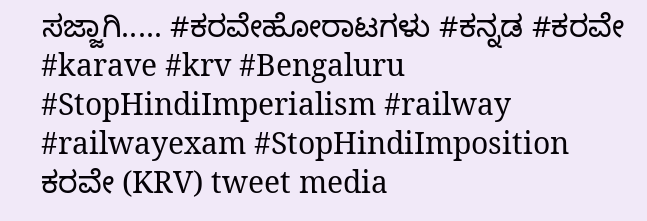ಸಜ್ಜಾಗಿ..... #ಕರವೇಹೋರಾಟಗಳು #ಕನ್ನಡ #ಕರವೇ #karave #krv #Bengaluru #StopHindiImperialism #railway #railwayexam #StopHindiImposition
ಕರವೇ (KRV) tweet media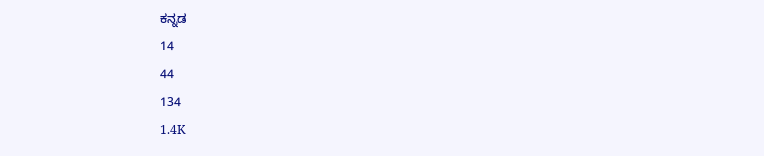ಕನ್ನಡ
14
44
134
1.4K